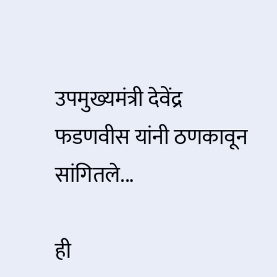उपमुख्यमंत्री देवेंद्र फडणवीस यांनी ठणकावून सांगितले...

ही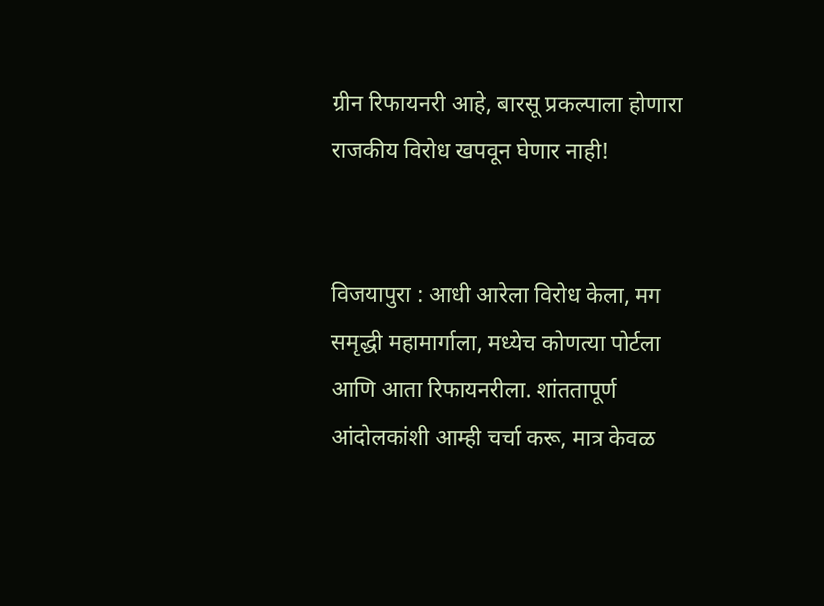ग्रीन रिफायनरी आहे, बारसू प्रकल्पाला होणारा राजकीय विरोध खपवून घेणार नाही!


विजयापुरा : आधी आरेला विरोध केला, मग समृद्धी महामार्गाला, मध्येच कोणत्या पोर्टला आणि आता रिफायनरीला. शांततापूर्ण आंदोलकांशी आम्ही चर्चा करू, मात्र केवळ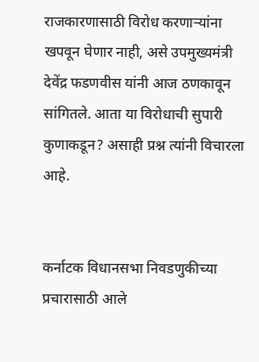राजकारणासाठी विरोध करणार्‍यांना खपवून घेणार नाही, असे उपमुख्यमंत्री देवेंद्र फडणवीस यांनी आज ठणकावून सांगितले. आता या विरोधाची सुपारी कुणाकडून? असाही प्रश्न त्यांनी विचारला आहे.


कर्नाटक विधानसभा निवडणुकीच्या प्रचारासाठी आले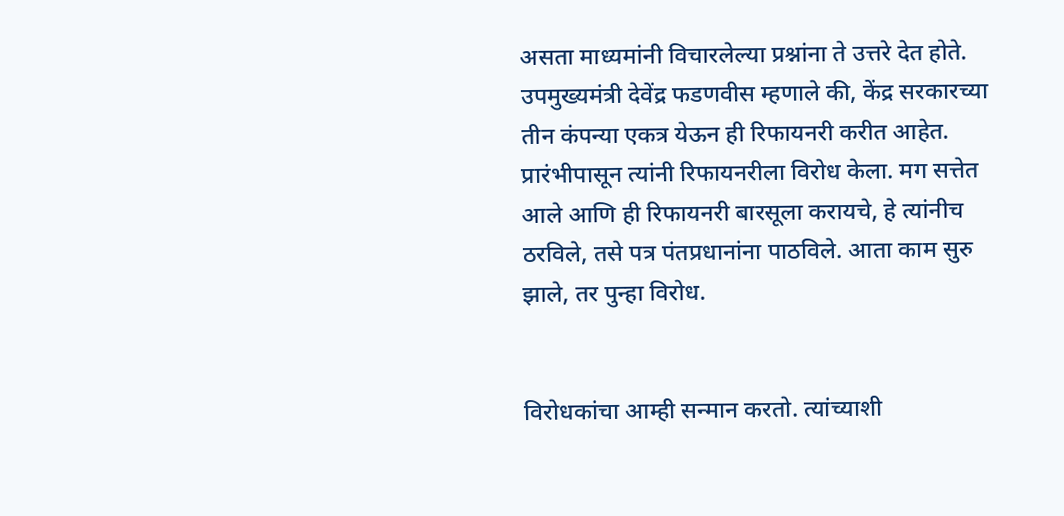असता माध्यमांनी विचारलेल्या प्रश्नांना ते उत्तरे देत होते. उपमुख्यमंत्री देवेंद्र फडणवीस म्हणाले की, केंद्र सरकारच्या तीन कंपन्या एकत्र येऊन ही रिफायनरी करीत आहेत. प्रारंभीपासून त्यांनी रिफायनरीला विरोध केला. मग सत्तेत आले आणि ही रिफायनरी बारसूला करायचे, हे त्यांनीच ठरविले, तसे पत्र पंतप्रधानांना पाठविले. आता काम सुरु झाले, तर पुन्हा विरोध.


विरोधकांचा आम्ही सन्मान करतो. त्यांच्याशी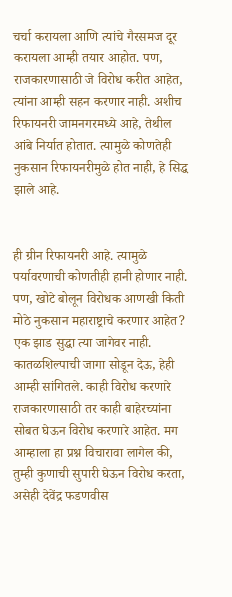चर्चा करायला आणि त्यांचे गैरसमज दूर करायला आम्ही तयार आहोत. पण, राजकारणासाठी जे विरोध करीत आहेत, त्यांना आम्ही सहन करणार नाही. अशीच रिफायनरी जामनगरमध्ये आहे, तेथील आंबे निर्यात होतात. त्यामुळे कोणतेही नुकसान रिफायनरीमुळे होत नाही, हे सिद्ध झाले आहे.


ही ग्रीन रिफायनरी आहे. त्यामुळे पर्यावरणाची कोणतीही हानी होणार नाही. पण, खोटे बोलून विरोधक आणखी किती मोठे नुकसान महाराष्ट्राचे करणार आहेत? एक झाड सुद्धा त्या जागेवर नाही. कातळशिल्पाची जागा सोडून देऊ, हेही आम्ही सांगितले. काही विरोध करणारे राजकारणासाठी तर काही बाहेरच्यांना सोबत घेऊन विरोध करणारे आहेत. मग आम्हाला हा प्रश्न विचारावा लागेल की, तुम्ही कुणाची सुपारी घेऊन विरोध करता, असेही देवेंद्र फडणवीस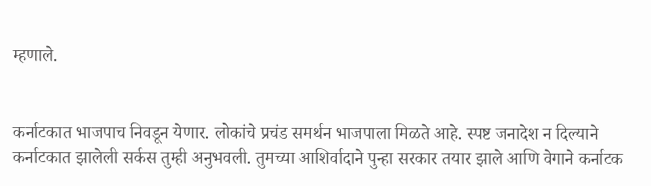म्हणाले.


कर्नाटकात भाजपाच निवडून येणार. लोकांचे प्रचंड समर्थन भाजपाला मिळते आहे. स्पष्ट जनादेश न दिल्याने कर्नाटकात झालेली सर्कस तुम्ही अनुभवली. तुमच्या आशिर्वादाने पुन्हा सरकार तयार झाले आणि वेगाने कर्नाटक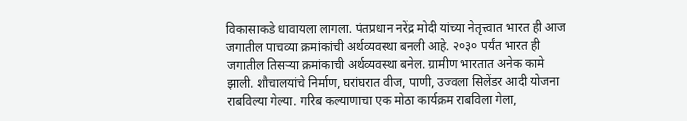विकासाकडे धावायला लागला. पंतप्रधान नरेंद्र मोदी यांच्या नेतृत्त्वात भारत ही आज जगातील पाचव्या क्रमांकांची अर्थव्यवस्था बनली आहे. २०३० पर्यंत भारत ही जगातील तिसर्‍या क्रमांकाची अर्थव्यवस्था बनेल. ग्रामीण भारतात अनेक कामे झाली. शौचालयांचे निर्माण, घरांघरात वीज, पाणी, उज्वला सिलेंडर आदी योजना राबविल्या गेल्या. गरिब कल्याणाचा एक मोठा कार्यक्रम राबविला गेला,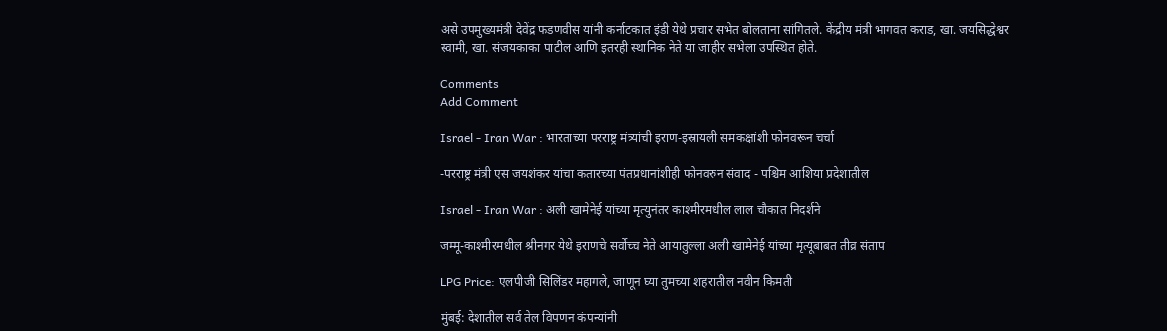असे उपमुख्यमंत्री देवेंद्र फडणवीस यांनी कर्नाटकात इंडी येथे प्रचार सभेत बोलताना सांगितले. केंद्रीय मंत्री भागवत कराड, खा. जयसिद्धेश्वर स्वामी, खा. संजयकाका पाटील आणि इतरही स्थानिक नेते या जाहीर सभेला उपस्थित होते.

Comments
Add Comment

Israel - Iran War : भारताच्या परराष्ट्र मंत्र्यांची इराण-इस्रायली समकक्षांशी फोनवरून चर्चा

-परराष्ट्र मंत्री एस जयशंकर यांचा कतारच्या पंतप्रधानांशीही फोनवरुन संवाद - पश्चिम आशिया प्रदेशातील

Israel - Iran War : अली खामेनेई यांच्या मृत्युनंतर काश्मीरमधील लाल चौकात निदर्शने

जम्मू-काश्मीरमधील श्रीनगर येथे इराणचे सर्वोच्च नेते आयातुल्ला अली खामेनेई यांच्या मृत्यूबाबत तीव्र संताप

LPG Price: एलपीजी सिलिंडर महागले, जाणून घ्या तुमच्या शहरातील नवीन किमती

मुंबई: देशातील सर्व तेल विपणन कंपन्यांनी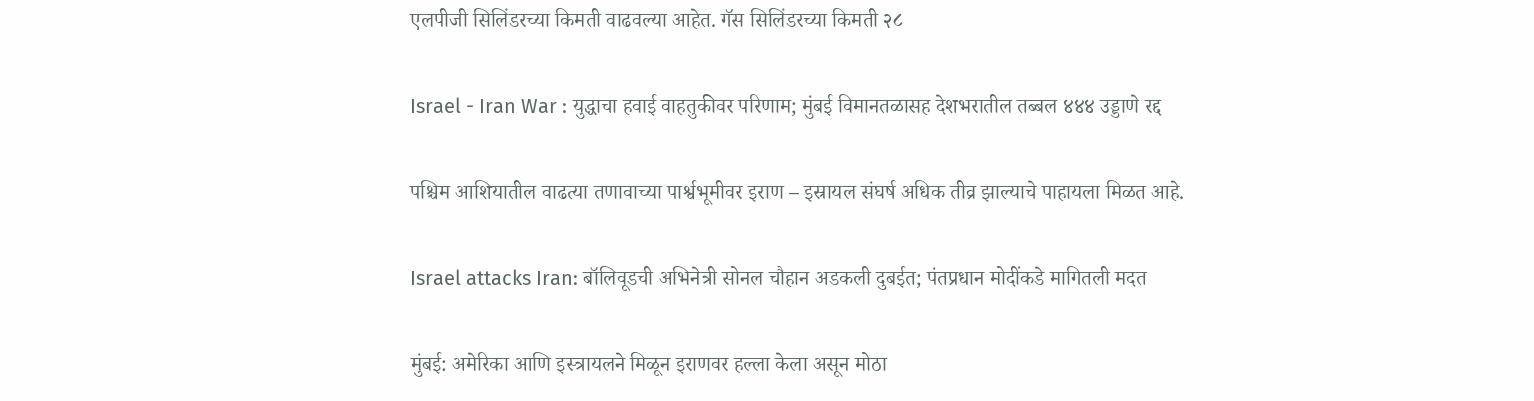एलपीजी सिलिंडरच्या किमती वाढवल्या आहेत. गॅस सिलिंडरच्या किमती २८

Israel - Iran War : युद्धाचा हवाई वाहतुकीवर परिणाम; मुंबई विमानतळासह देशभरातील तब्बल ४४४ उड्डाणे रद्द

पश्चिम आशियातील वाढत्या तणावाच्या पार्श्वभूमीवर इराण – इस्रायल संघर्ष अधिक तीव्र झाल्याचे पाहायला मिळत आहे.

Israel attacks Iran: बॉलिवूडची अभिनेत्री सोनल चौहान अडकली दुबईत; पंतप्रधान मोदींकडे मागितली मदत

मुंबई: अमेरिका आणि इस्त्रायलने मिळून इराणवर हल्ला केला असून मोठा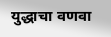युद्धाचा वणवा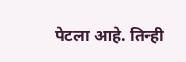पेटला आहे. तिन्ही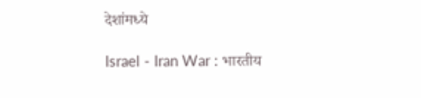देशांमध्ये

Israel - Iran War : भारतीय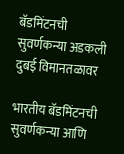बॅडमिंटनची सुवर्णकन्या अडकली दुबई विमानतळावर

भारतीय बॅडमिंटनची सुवर्णकन्या आणि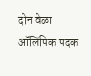दोन वेळा ऑलिंपिक पदक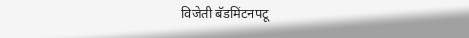विजेती बॅडमिंटनपटू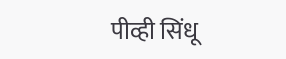पीव्ही सिंधू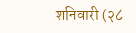शनिवारी (२८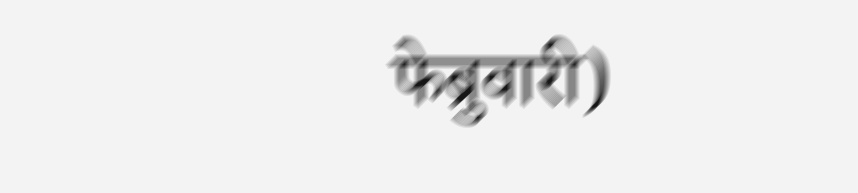फेब्रुवारी)